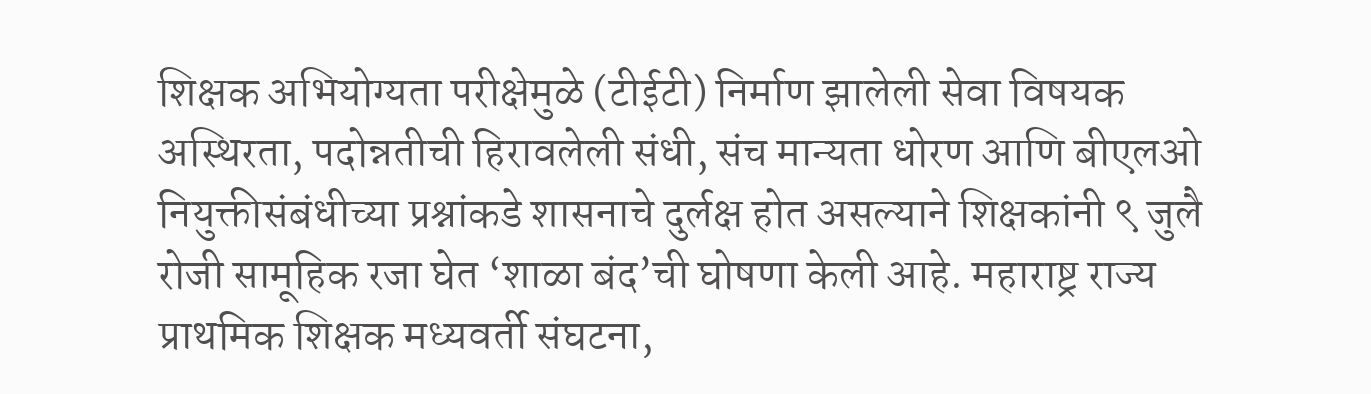शिक्षक अभियोग्यता परीक्षेमुळे (टीईटी) निर्माण झालेली सेवा विषयक अस्थिरता, पदोन्नतीची हिरावलेली संधी, संच मान्यता धोरण आणि बीएलओ नियुक्तीसंबंधीच्या प्रश्नांकडे शासनाचे दुर्लक्ष होत असल्याने शिक्षकांनी ९ जुलै रोजी सामूहिक रजा घेत ‘शाळा बंद’ची घोषणा केली आहे. महाराष्ट्र राज्य प्राथमिक शिक्षक मध्यवर्ती संघटना,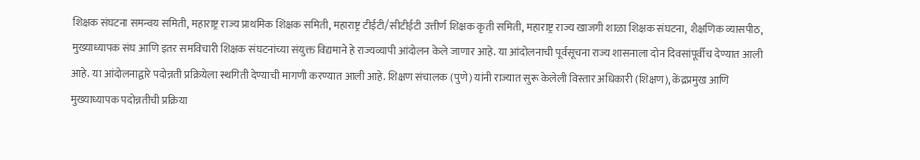शिक्षक संघटना समन्वय समिती, महाराष्ट्र राज्य प्राथमिक शिक्षक समिती, महाराष्ट्र टीईटी/सीटीईटी उत्तीर्ण शिक्षक कृती समिती, महाराष्ट्र राज्य खाजगी शाळा शिक्षक संघटना, शैक्षणिक व्यासपीठ, मुख्याध्यापक संघ आणि इतर समविचारी शिक्षक संघटनांच्या संयुक्त विद्यमाने हे राज्यव्यापी आंदोलन केले जाणार आहे. या आंदोलनाची पूर्वसूचना राज्य शासनाला दोन दिवसांपूर्वीच देण्यात आली आहे. या आंदोलनाद्वारे पदोन्नती प्रक्रियेला स्थगिती देण्याची मागणी करण्यात आली आहे. शिक्षण संचालक (पुणे) यांनी राज्यात सुरू केलेली विस्तार अधिकारी (शिक्षण), केंद्रप्रमुख आणि मुख्याध्यापक पदोन्नतीची प्रक्रिया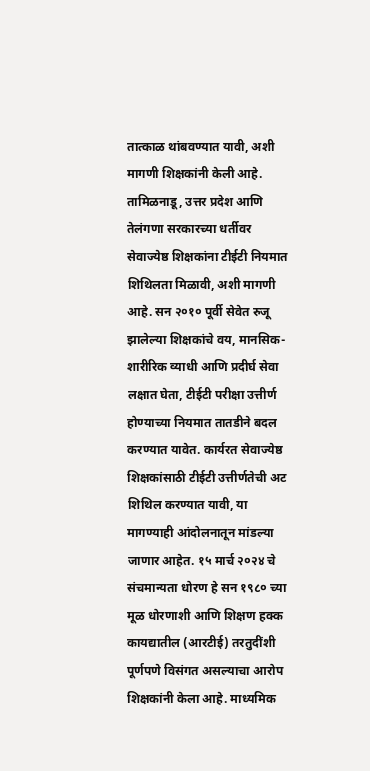तात्काळ थांबवण्यात यावी, अशी मागणी शिक्षकांनी केली आहे. तामिळनाडू, उत्तर प्रदेश आणि तेलंगणा सरकारच्या धर्तीवर सेवाज्येष्ठ शिक्षकांना टीईटी नियमात शिथिलता मिळावी, अशी मागणी आहे. सन २०१० पूर्वी सेवेत रुजू झालेल्या शिक्षकांचे वय, मानसिक-शारीरिक व्याधी आणि प्रदीर्घ सेवा लक्षात घेता, टीईटी परीक्षा उत्तीर्ण होण्याच्या नियमात तातडीने बदल करण्यात यावेत. कार्यरत सेवाज्येष्ठ शिक्षकांसाठी टीईटी उत्तीर्णतेची अट शिथिल करण्यात यावी, या मागण्याही आंदोलनातून मांडल्या जाणार आहेत. १५ मार्च २०२४ चे संचमान्यता धोरण हे सन १९८० च्या मूळ धोरणाशी आणि शिक्षण हक्क कायद्यातील (आरटीई) तरतुदींशी पूर्णपणे विसंगत असल्याचा आरोप शिक्षकांनी केला आहे. माध्यमिक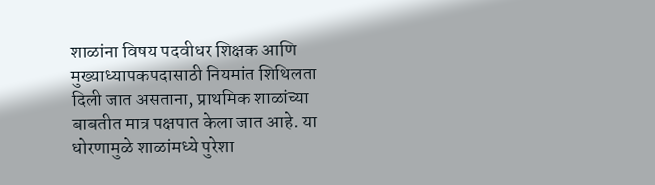शाळांना विषय पदवीधर शिक्षक आणि मुख्याध्यापकपदासाठी नियमांत शिथिलता दिली जात असताना, प्राथमिक शाळांच्या बाबतीत मात्र पक्षपात केला जात आहे. या धोरणामुळे शाळांमध्ये पुरेशा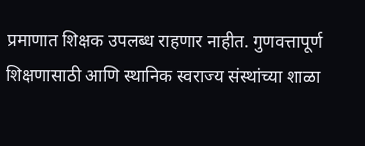प्रमाणात शिक्षक उपलब्ध राहणार नाहीत. गुणवत्तापूर्ण शिक्षणासाठी आणि स्थानिक स्वराज्य संस्थांच्या शाळा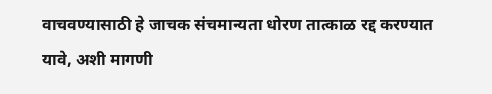वाचवण्यासाठी हे जाचक संचमान्यता धोरण तात्काळ रद्द करण्यात यावे, अशी मागणी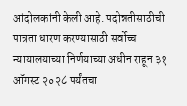आंदोलकांनी केली आहे. पदोन्नतीसाठीची पात्रता धारण करण्यासाठी सर्वोच्च न्यायालयाच्या निर्णयाच्या अधीन राहून ३१ ऑगस्ट २०२८ पर्यंतचा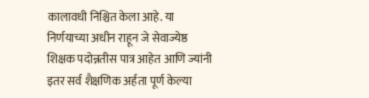कालावधी निश्चित केला आहे. या निर्णयाच्या अधीन राहून जे सेवाज्येष्ठ शिक्षक पदोन्नतीस पात्र आहेत आणि ज्यांनी इतर सर्व शैक्षणिक अर्हता पूर्ण केल्या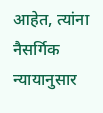आहेत, त्यांना नैसर्गिक न्यायानुसार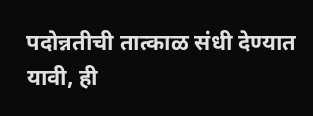पदोन्नतीची तात्काळ संधी देण्यात यावी, ही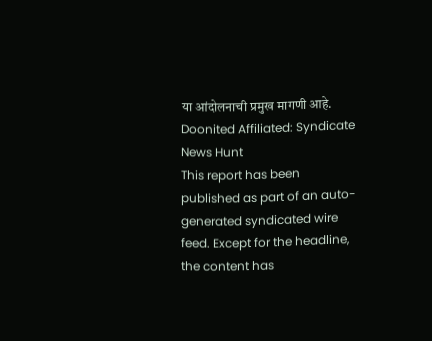या आंदोलनाची प्रमुख मागणी आहे.
Doonited Affiliated: Syndicate News Hunt
This report has been published as part of an auto-generated syndicated wire feed. Except for the headline, the content has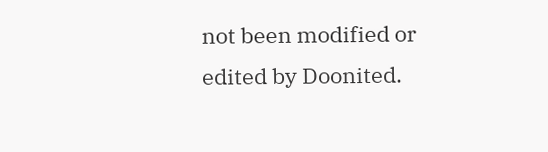not been modified or edited by Doonited.